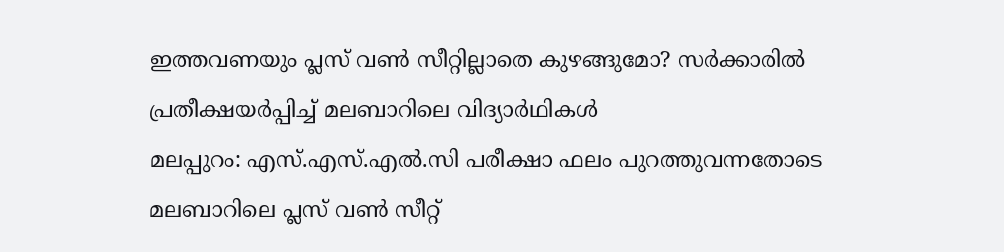ഇത്തവണയും പ്ലസ് വൺ സീറ്റില്ലാതെ കുഴങ്ങുമോ? സർക്കാരിൽ പ്രതീക്ഷയർപ്പിച്ച് മലബാറിലെ വിദ്യാർഥികൾ
മലപ്പുറം: എസ്.എസ്.എൽ.സി പരീക്ഷാ ഫലം പുറത്തുവന്നതോടെ മലബാറിലെ പ്ലസ് വൺ സീറ്റ്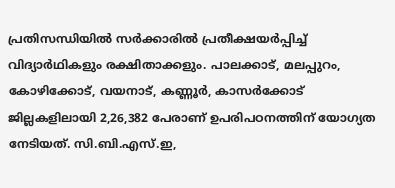പ്രതിസന്ധിയിൽ സർക്കാരിൽ പ്രതീക്ഷയർപ്പിച്ച് വിദ്യാർഥികളും രക്ഷിതാക്കളും. പാലക്കാട്, മലപ്പുറം, കോഴിക്കോട്, വയനാട്, കണ്ണൂർ, കാസർക്കോട് ജില്ലകളിലായി 2,26,382 പേരാണ് ഉപരിപഠനത്തിന് യോഗ്യത നേടിയത്. സി.ബി.എസ്.ഇ,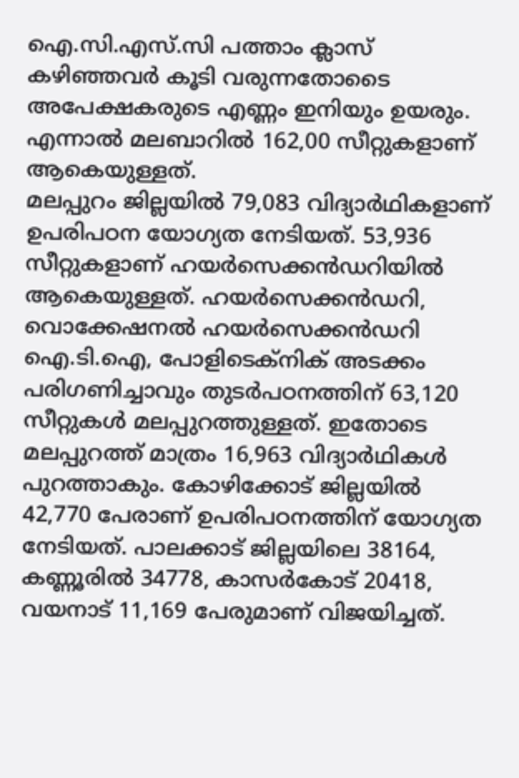ഐ.സി.എസ്.സി പത്താം ക്ലാസ് കഴിഞ്ഞവർ കൂടി വരുന്നതോടൈ അപേക്ഷകരുടെ എണ്ണം ഇനിയും ഉയരും. എന്നാൽ മലബാറിൽ 162,00 സീറ്റുകളാണ് ആകെയുള്ളത്.
മലപ്പുറം ജില്ലയിൽ 79,083 വിദ്യാർഥികളാണ് ഉപരിപഠന യോഗ്യത നേടിയത്. 53,936 സീറ്റുകളാണ് ഹയർസെക്കൻഡറിയിൽ ആകെയുള്ളത്. ഹയർസെക്കൻഡറി, വൊക്കേഷനൽ ഹയർസെക്കൻഡറി ഐ.ടി.ഐ, പോളിടെക്നിക് അടക്കം പരിഗണിച്ചാവും തുടർപഠനത്തിന് 63,120 സീറ്റുകൾ മലപ്പുറത്തുള്ളത്. ഇതോടെ മലപ്പുറത്ത് മാത്രം 16,963 വിദ്യാർഥികൾ പുറത്താകും. കോഴിക്കോട് ജില്ലയിൽ 42,770 പേരാണ് ഉപരിപഠനത്തിന് യോഗ്യത നേടിയത്. പാലക്കാട് ജില്ലയിലെ 38164, കണ്ണൂരിൽ 34778, കാസർകോട് 20418, വയനാട് 11,169 പേരുമാണ് വിജയിച്ചത്.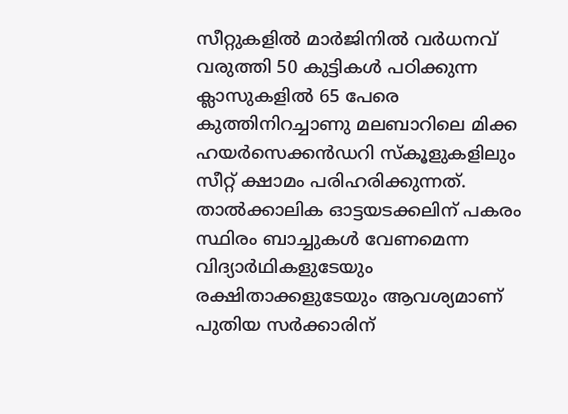സീറ്റുകളിൽ മാർജിനിൽ വർധനവ് വരുത്തി 50 കുട്ടികൾ പഠിക്കുന്ന ക്ലാസുകളിൽ 65 പേരെ കുത്തിനിറച്ചാണു മലബാറിലെ മിക്ക ഹയർസെക്കൻഡറി സ്കൂളുകളിലും സീറ്റ് ക്ഷാമം പരിഹരിക്കുന്നത്. താൽക്കാലിക ഓട്ടയടക്കലിന് പകരം സ്ഥിരം ബാച്ചുകൾ വേണമെന്ന വിദ്യാർഥികളുടേയും രക്ഷിതാക്കളുടേയും ആവശ്യമാണ് പുതിയ സർക്കാരിന്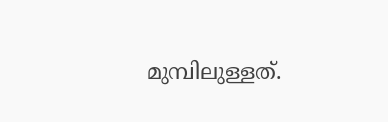മുമ്പിലുള്ളത്.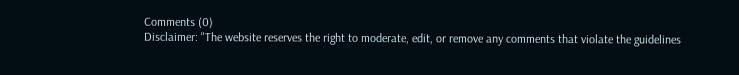Comments (0)
Disclaimer: "The website reserves the right to moderate, edit, or remove any comments that violate the guidelines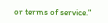or terms of service."